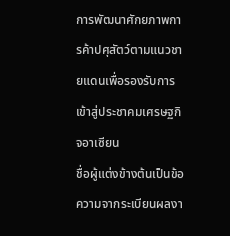การพัฒนาศักยภาพการค้าปศุสัตว์ตามแนวชายแดนเพื่อรองรับการเข้าสู่ประชาคมเศรษฐกิจอาเซียน
ชื่อผู้แต่งข้างต้นเป็นข้อความจากระเบียนผลงา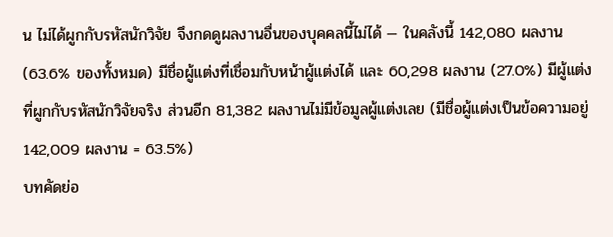น ไม่ได้ผูกกับรหัสนักวิจัย จึงกดดูผลงานอื่นของบุคคลนี้ไม่ได้ — ในคลังนี้ 142,080 ผลงาน (63.6% ของทั้งหมด) มีชื่อผู้แต่งที่เชื่อมกับหน้าผู้แต่งได้ และ 60,298 ผลงาน (27.0%) มีผู้แต่งที่ผูกกับรหัสนักวิจัยจริง ส่วนอีก 81,382 ผลงานไม่มีข้อมูลผู้แต่งเลย (มีชื่อผู้แต่งเป็นข้อความอยู่ 142,009 ผลงาน = 63.5%)
บทคัดย่อ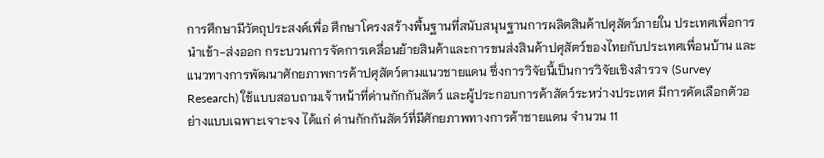การศึกษามีวัตถุประสงค์เพื่อ ศึกษาโครงสร้างพื้นฐานที่สนับสนุนฐานการผลิตสินค้าปศุสัตว์ภายใน ประเทศเพื่อการนำเข้า-ส่งออก กระบวนการจัดการเคลื่อนย้ายสินค้าและการขนส่งสินค้าปศุสัตว์ของไทยกับประเทศเพื่อนบ้าน และแนวทางการพัฒนาศักยภาพการค้าปศุสัตว์ตามแนวชายแดน ซึ่งการวิจัยนี้เป็นการวิจัยเชิงสำรวจ (Survey Research) ใช้แบบสอบถามเจ้าหน้าที่ด่านกักกันสัตว์ และผู้ประกอบการค้าสัตว์ระหว่างประเทศ มีการคัดเลือกตัวอย่างแบบเฉพาะเจาะจง ได้แก่ ด่านกักกันสัตว์ที่มีศักยภาพทางการค้าชายแดน จำนวน 11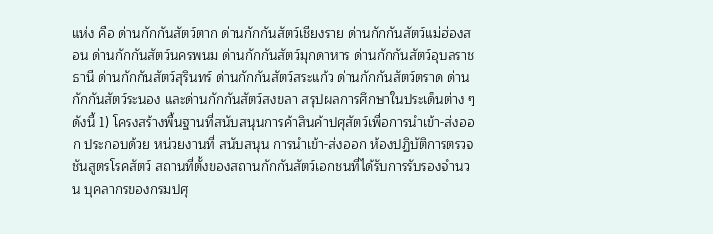แห่ง คือ ด่านกักกันสัตว์ตาก ด่านกักกันสัตว์เชียงราย ด่านกักกันสัตว์แม่ฮ่องสอน ด่านกักกันสัตว์นครพนม ด่านกักกันสัตว์มุกดาหาร ด่านกักกันสัตว์อุบลราชธานี ด่านกักกันสัตว์สุรินทร์ ด่านกักกันสัตว์สระแก้ว ด่านกักกันสัตว์ตราด ด่านกักกันสัตว์ระนอง และด่านกักกันสัตว์สงขลา สรุปผลการศึกษาในประเด็นต่าง ๆ ดังนี้ 1) โครงสร้างพื้นฐานที่สนับสนุนการค้าสินค้าปศุสัตว์เพื่อการนำเข้า-ส่งออก ประกอบด้วย หน่วยงานที่ สนับสนุน การนำเข้า-ส่งออก ห้องปฏิบัติการตรวจชันสูตรโรคสัตว์ สถานที่ตั้งของสถานกักกันสัตว์เอกชนที่ได้รับการรับรองจำนวน บุคลากรของกรมปศุ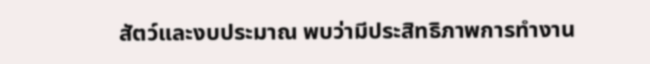สัตว์และงบประมาณ พบว่ามีประสิทธิภาพการทำงาน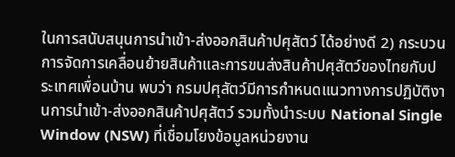ในการสนับสนุนการนำเข้า-ส่งออกสินค้าปศุสัตว์ ได้อย่างดี 2) กระบวนการจัดการเคลื่อนย้ายสินค้าและการขนส่งสินค้าปศุสัตว์ของไทยกับประเทศเพื่อนบ้าน พบว่า กรมปศุสัตว์มีการกำหนดแนวทางการปฏิบัติงานการนำเข้า-ส่งออกสินค้าปศุสัตว์ รวมทั้งนำระบบ National Single Window (NSW) ที่เชื่อมโยงข้อมูลหน่วยงาน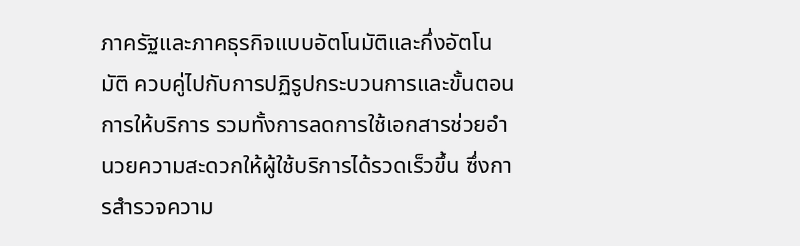ภาครัฐและภาคธุรกิจแบบอัตโนมัติและกึ่งอัตโนมัติ ควบคู่ไปกับการปฏิรูปกระบวนการและขั้นตอนการให้บริการ รวมทั้งการลดการใช้เอกสารช่วยอำนวยความสะดวกให้ผู้ใช้บริการได้รวดเร็วขึ้น ซึ่งการสำรวจความ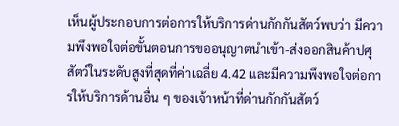เห็นผู้ประกอบการต่อการให้บริการด่านกักกันสัตว์พบว่า มีความพึงพอใจต่อขั้นตอนการขออนุญาตนำเข้า-ส่งออกสินค้าปศุสัตว์ในระดับสูงที่สุดที่ค่าเฉลี่ย 4.42 และมีความพึงพอใจต่อการให้บริการด้านอื่น ๆ ของเจ้าหน้าที่ด่านกักกันสัตว์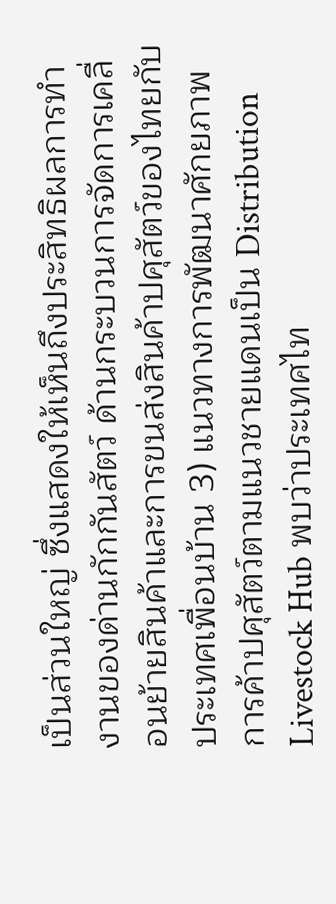เป็นส่วนใหญ่ ซึ่งแสดงให้เห็นถึงประสิทธิผลการทำงานของด่านกักกันสัตว์ ด้านกระบวนการจัดการเคลื่อนย้ายสินค้าและการขนส่งสินค้าปศุสัตว์ของไทยกับประเทศเพื่อนบ้าน 3) แนวทางการพัฒนาศักยภาพการค้าปศุสัตว์ตามแนวชายแดนเป็น Distribution Livestock Hub พบว่าประเทศไท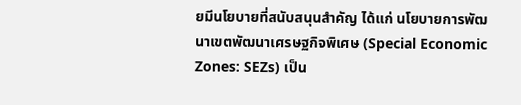ยมีนโยบายที่สนับสนุนสำคัญ ได้แก่ นโยบายการพัฒนาเขตพัฒนาเศรษฐกิจพิเศษ (Special Economic Zones: SEZs) เป็น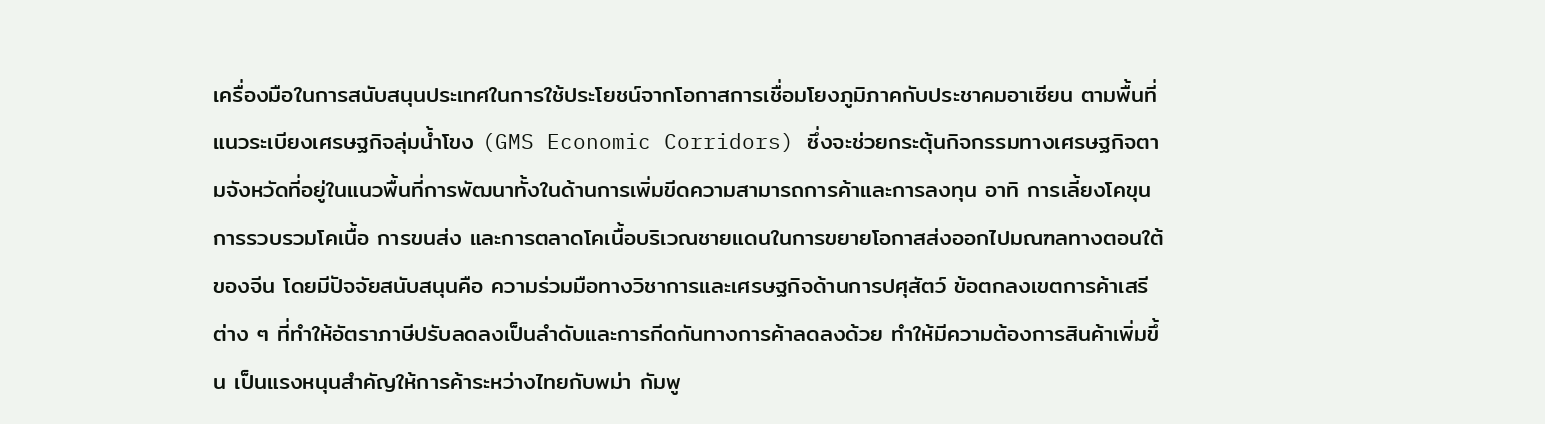เครื่องมือในการสนับสนุนประเทศในการใช้ประโยชน์จากโอกาสการเชื่อมโยงภูมิภาคกับประชาคมอาเซียน ตามพื้นที่แนวระเบียงเศรษฐกิจลุ่มน้ำโขง (GMS Economic Corridors) ซึ่งจะช่วยกระตุ้นกิจกรรมทางเศรษฐกิจตามจังหวัดที่อยู่ในแนวพื้นที่การพัฒนาทั้งในด้านการเพิ่มขีดความสามารถการค้าและการลงทุน อาทิ การเลี้ยงโคขุน การรวบรวมโคเนื้อ การขนส่ง และการตลาดโคเนื้อบริเวณชายแดนในการขยายโอกาสส่งออกไปมณฑลทางตอนใต้ของจีน โดยมีปัจจัยสนับสนุนคือ ความร่วมมือทางวิชาการและเศรษฐกิจด้านการปศุสัตว์ ข้อตกลงเขตการค้าเสรีต่าง ๆ ที่ทำให้อัตราภาษีปรับลดลงเป็นลำดับและการกีดกันทางการค้าลดลงด้วย ทำให้มีความต้องการสินค้าเพิ่มขึ้น เป็นแรงหนุนสำคัญให้การค้าระหว่างไทยกับพม่า กัมพู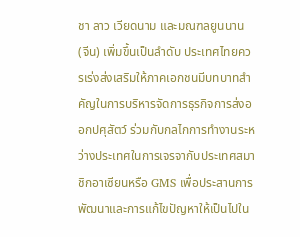ชา ลาว เวียดนาม และมณฑลยูนนาน (จีน) เพิ่มขึ้นเป็นลำดับ ประเทศไทยควรเร่งส่งเสริมให้ภาคเอกชนมีบทบาทสำคัญในการบริหารจัดการธุรกิจการส่งออกปศุสัตว์ ร่วมกับกลไกการทำงานระหว่างประเทศในการเจรจากับประเทศสมาชิกอาเซียนหรือ GMS เพื่อประสานการพัฒนาและการแก้ไขปัญหาให้เป็นไปใน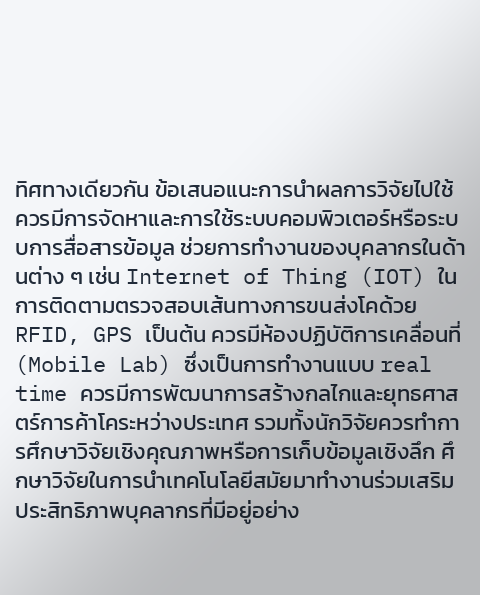ทิศทางเดียวกัน ข้อเสนอแนะการนำผลการวิจัยไปใช้ ควรมีการจัดหาและการใช้ระบบคอมพิวเตอร์หรือระบบการสื่อสารข้อมูล ช่วยการทำงานของบุคลากรในด้านต่าง ๆ เช่น Internet of Thing (IOT) ในการติดตามตรวจสอบเส้นทางการขนส่งโคด้วย RFID, GPS เป็นต้น ควรมีห้องปฏิบัติการเคลื่อนที่ (Mobile Lab) ซึ่งเป็นการทำงานแบบ real time ควรมีการพัฒนาการสร้างกลไกและยุทธศาสตร์การค้าโคระหว่างประเทศ รวมทั้งนักวิจัยควรทำการศึกษาวิจัยเชิงคุณภาพหรือการเก็บข้อมูลเชิงลึก ศึกษาวิจัยในการนำเทคโนโลยีสมัยมาทำงานร่วมเสริมประสิทธิภาพบุคลากรที่มีอยู่อย่าง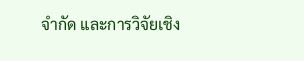จำกัด และการวิจัยเชิง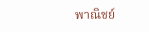พาณิชย์